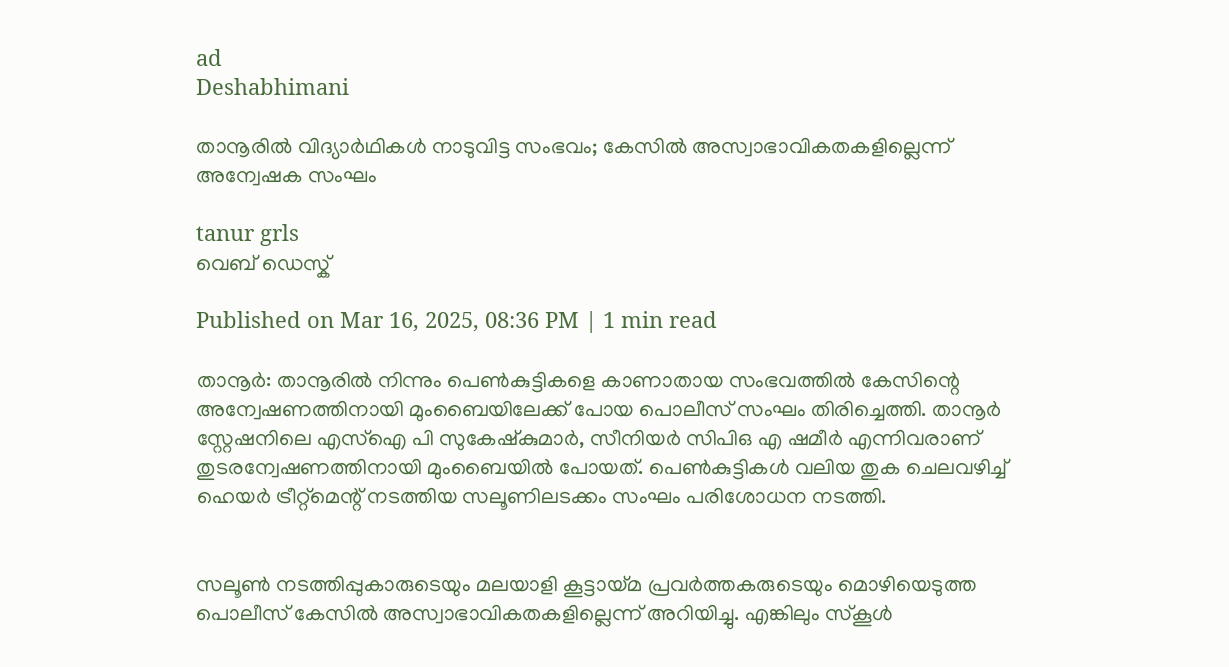ad
Deshabhimani

താനൂരിൽ വിദ്യാർഥികൾ നാടുവിട്ട സംഭവം; കേസിൽ അസ്വാഭാവികതകളില്ലെന്ന് അന്വേഷക സംഘം

tanur grls
വെബ് ഡെസ്ക്

Published on Mar 16, 2025, 08:36 PM | 1 min read

താനൂർ: താനൂരിൽ നിന്നും പെൺകുട്ടികളെ കാണാതായ സംഭവത്തിൽ കേസിന്റെ അന്വേഷണത്തിനായി മുംബൈയിലേക്ക് പോയ പൊലീസ് സംഘം തിരിച്ചെത്തി. താനൂർ സ്റ്റേഷനിലെ എസ്ഐ പി സുകേഷ്കുമാർ, സീനിയർ സിപിഒ എ ഷമീർ എന്നിവരാണ് തുടരന്വേഷണത്തിനായി മുംബൈയിൽ പോയത്. പെൺകുട്ടികൾ വലിയ തുക ചെലവഴിച്ച് ഹെയർ ട്രീറ്റ്മെന്റ്‌ നടത്തിയ സലൂണിലടക്കം സംഘം പരിശോധന നടത്തി.


സലൂൺ നടത്തിപ്പുകാരുടെയും മലയാളി കൂട്ടായ്മ പ്രവർത്തകരുടെയും മൊഴിയെടുത്ത പൊലീസ്‌ കേസിൽ അസ്വാഭാവികതകളില്ലെന്ന് അറിയിച്ചു. എങ്കിലും സ്കൂൾ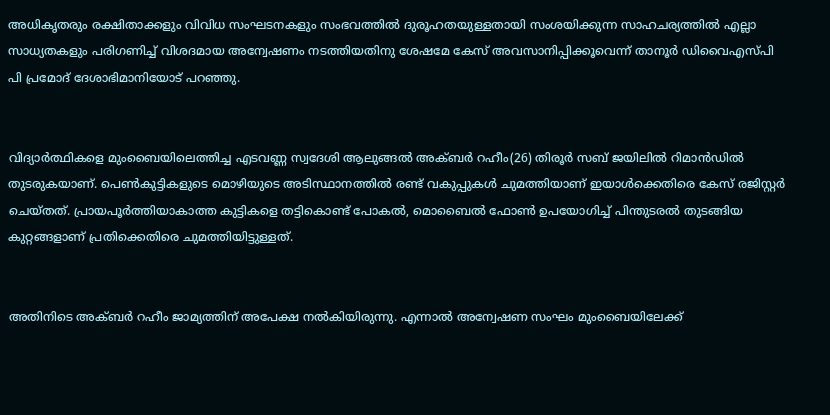അധികൃതരും രക്ഷിതാക്കളും വിവിധ സംഘടനകളും സംഭവത്തിൽ ദുരൂഹതയുള്ളതായി സംശയിക്കുന്ന സാഹചര്യത്തിൽ എല്ലാ സാധ്യതകളും പരിഗണിച്ച് വിശദമായ അന്വേഷണം നടത്തിയതിനു ശേഷമേ കേസ് അവസാനിപ്പിക്കൂവെന്ന് താനൂർ ഡിവൈഎസ്പി പി പ്രമോദ് ദേശാഭിമാനിയോട് പറഞ്ഞു.


വിദ്യാർത്ഥികളെ മുംബൈയിലെത്തിച്ച എടവണ്ണ സ്വദേശി ആലുങ്ങൽ അക്ബർ റഹീം(26) തിരൂർ സബ് ജയിലിൽ റിമാൻഡിൽ തുടരുകയാണ്. പെൺകുട്ടികളുടെ മൊഴിയുടെ അടിസ്ഥാനത്തിൽ രണ്ട് വകുപ്പുകൾ ചുമത്തിയാണ് ഇയാൾക്കെതിരെ കേസ് രജിസ്റ്റർ ചെയ്ത‌ത്. പ്രായപൂർത്തിയാകാത്ത കുട്ടികളെ തട്ടികൊണ്ട് പോകൽ, മൊബൈൽ ഫോൺ ഉപയോഗിച്ച് പിന്തുടരൽ തുടങ്ങിയ കുറ്റങ്ങളാണ് പ്രതിക്കെതിരെ ചുമത്തിയിട്ടുള്ളത്.


അതിനിടെ അക്ബർ റഹീം ജാമ്യത്തിന് അപേക്ഷ നൽകിയിരുന്നു. എന്നാൽ അന്വേഷണ സംഘം മുംബൈയിലേക്ക്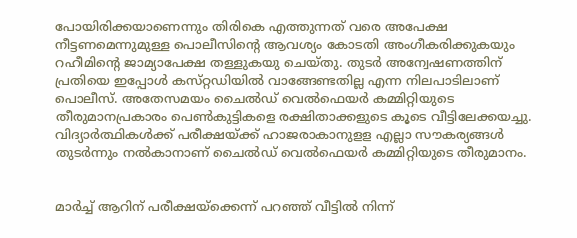പോയിരിക്കയാണെന്നും തിരികെ എത്തുന്നത് വരെ അപേക്ഷ നീട്ടണമെന്നുമുള്ള പൊലീസിന്റെ ആവശ്യം കോടതി അംഗീകരിക്കുകയും റഹീമിന്റെ ജാമ്യാപേക്ഷ തള്ളുകയു ചെയ്തു. തുടർ അന്വേഷണത്തിന് പ്രതിയെ ഇപ്പോൾ കസ്‌റ്റഡിയിൽ വാങ്ങേണ്ടതില്ല എന്ന നിലപാടിലാണ് പൊലീസ്‌. അതേസമയം ചൈൽഡ് വെൽഫെയർ കമ്മിറ്റിയുടെ തീരുമാനപ്രകാരം പെൺകുട്ടികളെ രക്ഷിതാക്കളുടെ കൂടെ വീട്ടിലേക്കയച്ചു. വിദ്യാർത്ഥികൾക്ക് പരീക്ഷയ്ക്ക് ഹാജരാകാനുളള എല്ലാ സൗകര്യങ്ങൾ തുടർന്നും നൽകാനാണ് ചൈൽഡ് വെൽഫെയർ കമ്മിറ്റിയുടെ തീരുമാനം.


മാർച്ച് ആറിന് പരീക്ഷയ്ക്കെന്ന് പറഞ്ഞ് വീട്ടിൽ നിന്ന്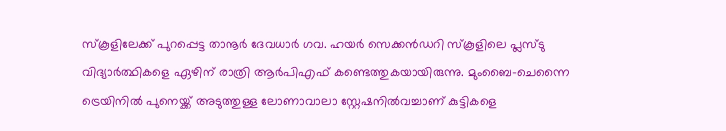സ്‌കൂളിലേക്ക് പുറപ്പെട്ട താനൂർ ദേവധാർ ഗവ. ഹയർ സെക്കൻഡറി സ്‌കൂളിലെ പ്ലസ്ടു വിദ്യാർത്ഥികളെ ഏഴിന് രാത്രി ആർപിഎഫ് കണ്ടെത്തുകയായിരുന്നു. മുംബൈ-ചെന്നൈ ട്രെയിനിൽ പുനെയ്ക്ക് അടുത്തുള്ള ലോണാവാലാ സ്റ്റേഷനിൽവച്ചാണ്‌ കുട്ടികളെ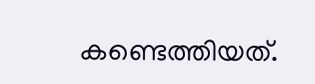കണ്ടെത്തിയത്‌.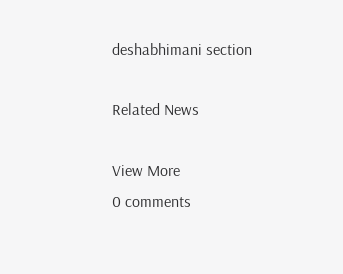deshabhimani section

Related News

View More
0 comments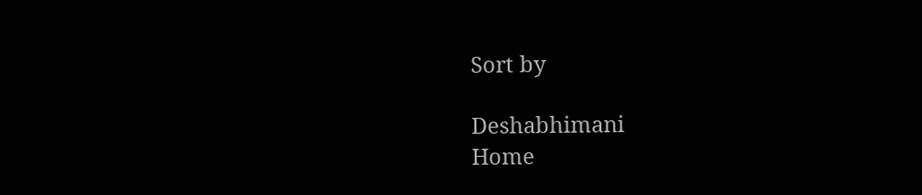Sort by

Deshabhimani
Home